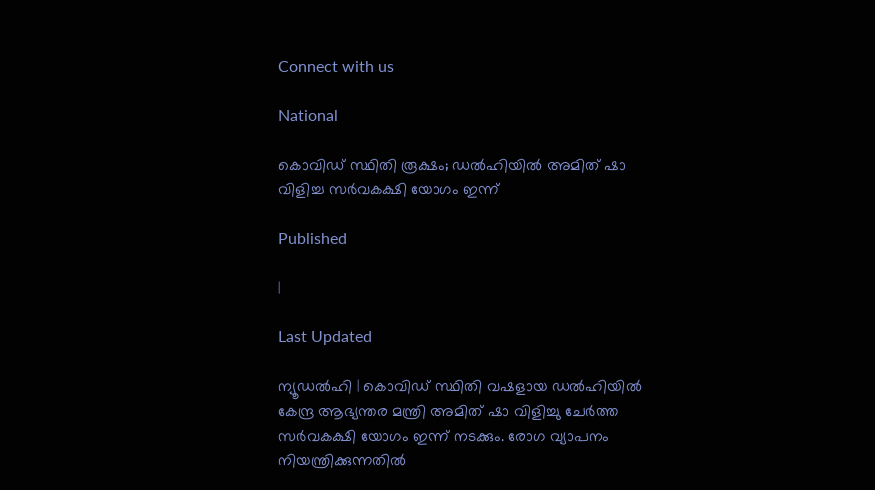Connect with us

National

കൊവിഡ് സ്ഥിതി രൂക്ഷം; ഡല്‍ഹിയില്‍ അമിത് ഷാ വിളിച്ച സര്‍വകക്ഷി യോഗം ഇന്ന്

Published

|

Last Updated

ന്യൂഡല്‍ഹി | കൊവിഡ് സ്ഥിതി വഷളായ ഡല്‍ഹിയില്‍ കേന്ദ്ര ആഭ്യന്തര മന്ത്രി അമിത് ഷാ വിളിച്ചു ചേര്‍ത്ത സര്‍വകക്ഷി യോഗം ഇന്ന് നടക്കും. രോഗ വ്യാപനം നിയന്ത്രിക്കുന്നതില്‍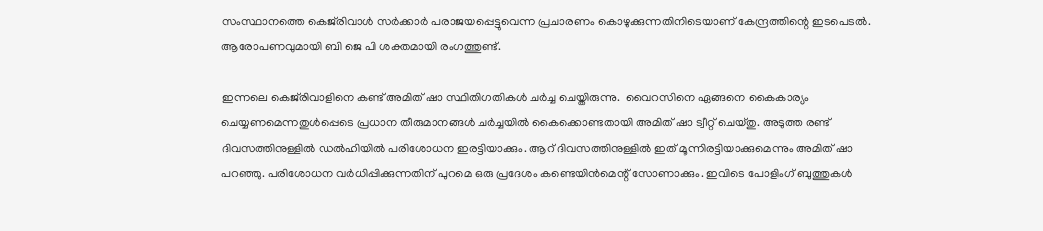സംസ്ഥാനത്തെ കെജ്‌രിവാള്‍ സര്‍ക്കാര്‍ പരാജയപ്പെട്ടുവെന്ന പ്രചാരണം കൊഴുക്കുന്നതിനിടെയാണ് കേന്ദ്രത്തിന്റെ ഇടപെടല്‍. ആരോപണവുമായി ബി ജെ പി ശക്തമായി രംഗത്തുണ്ട്.

ഇന്നലെ കെജ്‌രിവാളിനെ കണ്ട് അമിത് ഷാ സ്ഥിതിഗതികള്‍ ചര്‍ച്ച ചെയ്തിരുന്നു.  വൈറസിനെ ഏങ്ങനെ കൈകാര്യം ചെയ്യണമെന്നതുള്‍പ്പെടെ പ്രധാന തീരുമാനങ്ങള്‍ ചര്‍ച്ചയില്‍ കൈക്കൊണ്ടതായി അമിത് ഷാ ട്വീറ്റ് ചെയ്തു. അടുത്ത രണ്ട് ദിവസത്തിനുള്ളില്‍ ഡല്‍ഹിയില്‍ പരിശോധന ഇരട്ടിയാക്കും. ആറ് ദിവസത്തിനുള്ളില്‍ ഇത് മൂന്നിരട്ടിയാക്കുമെന്നും അമിത് ഷാ പറഞ്ഞു. പരിശോധന വര്‍ധിപ്പിക്കുന്നതിന് പുറമെ ഒരു പ്രദേശം കണ്ടെയിന്‍മെന്റ് സോണാക്കും. ഇവിടെ പോളിംഗ് ബുത്തുകള്‍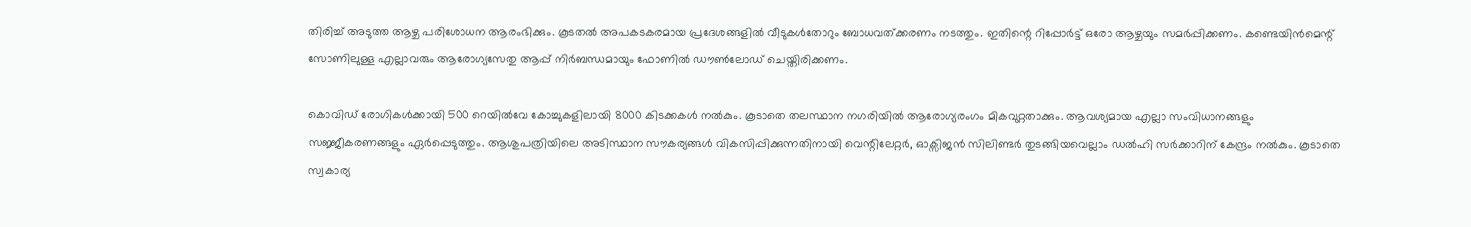തിരിച്ച് അടുത്ത ആഴ്ച പരിശോധന ആരംഭിക്കും. കൂടതല്‍ അപകടകരമായ പ്രദേശങ്ങളില്‍ വീടുകള്‍തോറും ബോധവത്ക്കരണം നടത്തും. ഇതിന്റെ റിപ്പോര്‍ട്ട് ഒരോ ആഴ്ചയും സമര്‍പ്പിക്കണം. കണ്ടെയിന്‍മെന്റ് സോണിലുള്ള എല്ലാവരും ആരോഗ്യസേതു ആപ്പ് നിര്‍ബന്ധമായും ഫോണില്‍ ഡൗണ്‍ലോഡ് ചെയ്തിരിക്കണം.

കൊവിഡ് രോഗികള്‍ക്കായി 500 റെയില്‍വേ കോച്ചുകളിലായി 8000 കിടക്കകള്‍ നല്‍കും. കൂടാതെ തലസ്ഥാന നഗരിയില്‍ ആരോഗ്യരംഗം മികവുറ്റതാക്കും. ആവശ്യമായ എല്ലാ സംവിധാനങ്ങളും സജ്ജീകരണങ്ങളും ഏര്‍പ്പെടുത്തും. ആശുപത്രിയിലെ അടിസ്ഥാന സൗകര്യങ്ങള്‍ വികസിപ്പിക്കുന്നതിനായി വെന്റിലേറ്റര്‍, ഓക്സിജന്‍ സിലിണ്ടര്‍ തുടങ്ങിയവെല്ലാം ഡല്‍ഹി സര്‍ക്കാറിന് കേന്ദ്രം നല്‍കും. കൂടാതെ സ്വകാര്യ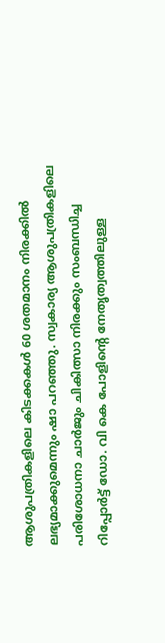ആശുപത്രികളിലെ കിടക്കകള്‍ 60 ശതമാനം നിരക്കില്‍ ലഭ്യമാക്കുമെന്നും ഷാ പറഞ്ഞു. സ്വകാര്യ ആശുപത്രികളിലെ പരിശോധനാ ചാര്‍ജും ചികിത്സാ നിരക്കും സംബന്ധിച്ച റിപ്പോര്‍ട്ട് ഡോ. വി കെ പോളിന്റെ നേതൃത്വത്തിലുള്ള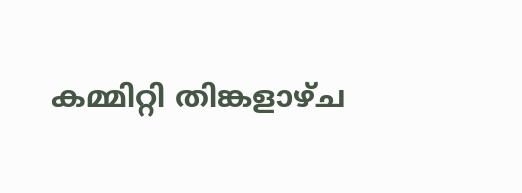കമ്മിറ്റി തിങ്കളാഴ്ച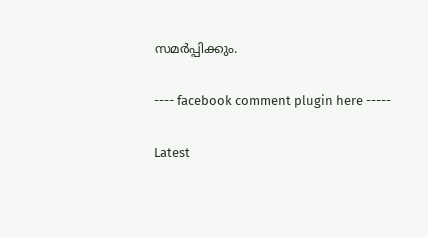സമര്‍പ്പിക്കും.

---- facebook comment plugin here -----

Latest